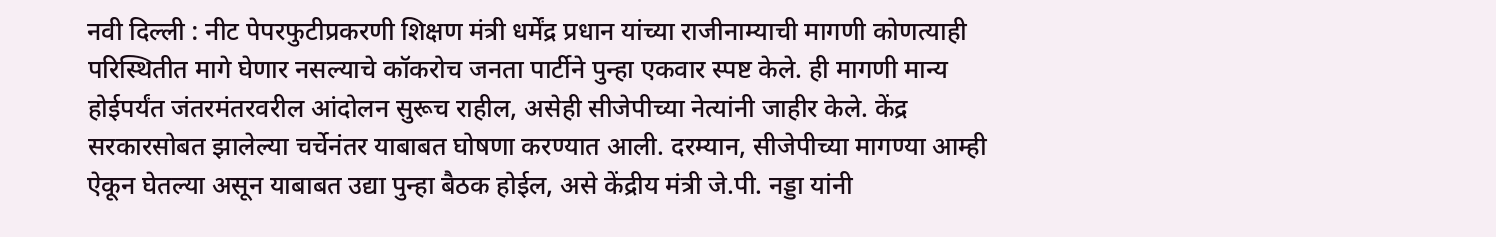नवी दिल्ली : नीट पेपरफुटीप्रकरणी शिक्षण मंत्री धर्मेंद्र प्रधान यांच्या राजीनाम्याची मागणी कोणत्याही परिस्थितीत मागे घेणार नसल्याचे कॉकरोच जनता पार्टीने पुन्हा एकवार स्पष्ट केले. ही मागणी मान्य होईपर्यंत जंतरमंतरवरील आंदोलन सुरूच राहील, असेही सीजेपीच्या नेत्यांनी जाहीर केले. केंद्र सरकारसोबत झालेल्या चर्चेनंतर याबाबत घोषणा करण्यात आली. दरम्यान, सीजेपीच्या मागण्या आम्ही ऐकून घेतल्या असून याबाबत उद्या पुन्हा बैठक होईल, असे केंद्रीय मंत्री जे.पी. नड्डा यांनी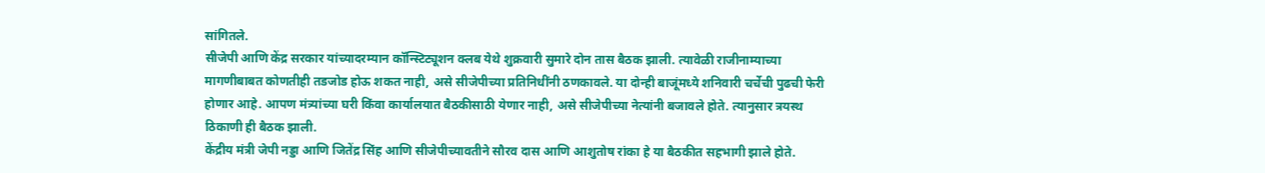सांगितले.
सीजेपी आणि केंद्र सरकार यांच्यादरम्यान कॉन्स्टिट्यूशन क्लब येथे शुक्रवारी सुमारे दोन तास बैठक झाली. त्यावेळी राजीनाम्याच्या मागणीबाबत कोणतीही तडजोड होऊ शकत नाही, असे सीजेपीच्या प्रतिनिधींनी ठणकावले. या दोन्ही बाजूंमध्ये शनिवारी चर्चेची पुढची फेरी होणार आहे. आपण मंत्र्यांच्या घरी किंवा कार्यालयात बैठकीसाठी येणार नाही, असे सीजेपीच्या नेत्यांनी बजावले होते. त्यानुसार त्रयस्थ ठिकाणी ही बैठक झाली.
केंद्रीय मंत्री जेपी नड्डा आणि जितेंद्र सिंह आणि सीजेपीच्यावतीने सौरव दास आणि आशुतोष रांका हे या बैठकीत सहभागी झाले होते.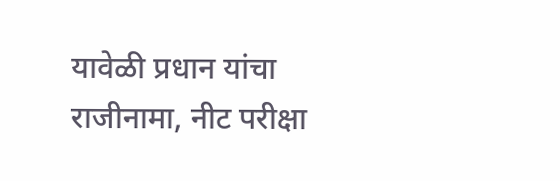यावेळी प्रधान यांचा राजीनामा, नीट परीक्षा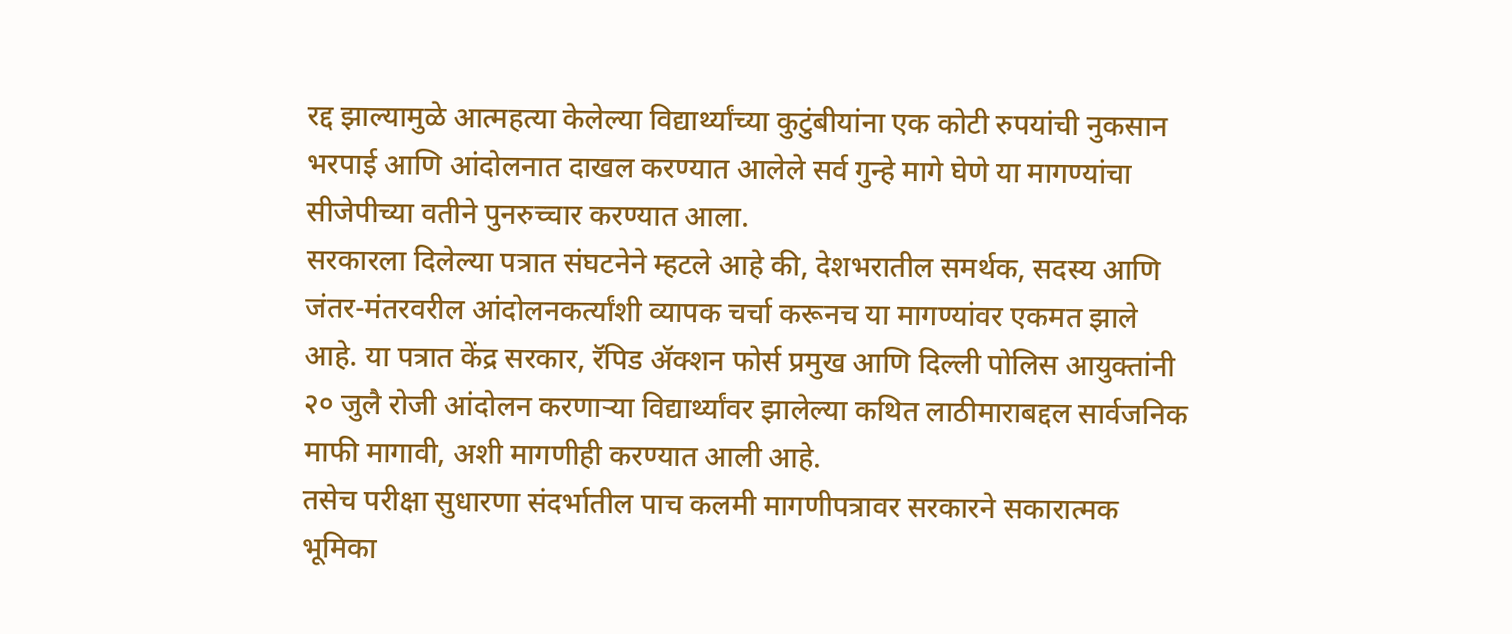रद्द झाल्यामुळे आत्महत्या केलेल्या विद्यार्थ्यांच्या कुटुंबीयांना एक कोटी रुपयांची नुकसान भरपाई आणि आंदोलनात दाखल करण्यात आलेले सर्व गुन्हे मागे घेणे या मागण्यांचा सीजेपीच्या वतीने पुनरुच्चार करण्यात आला.
सरकारला दिलेल्या पत्रात संघटनेने म्हटले आहे की, देशभरातील समर्थक, सदस्य आणि जंतर-मंतरवरील आंदोलनकर्त्यांशी व्यापक चर्चा करूनच या मागण्यांवर एकमत झाले आहे. या पत्रात केंद्र सरकार, रॅपिड ॲक्शन फोर्स प्रमुख आणि दिल्ली पोलिस आयुक्तांनी २० जुलै रोजी आंदोलन करणाऱ्या विद्यार्थ्यांवर झालेल्या कथित लाठीमाराबद्दल सार्वजनिक माफी मागावी, अशी मागणीही करण्यात आली आहे.
तसेच परीक्षा सुधारणा संदर्भातील पाच कलमी मागणीपत्रावर सरकारने सकारात्मक भूमिका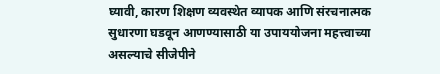घ्यावी, कारण शिक्षण व्यवस्थेत व्यापक आणि संरचनात्मक सुधारणा घडवून आणण्यासाठी या उपाययोजना महत्त्वाच्या असल्याचे सीजेपीने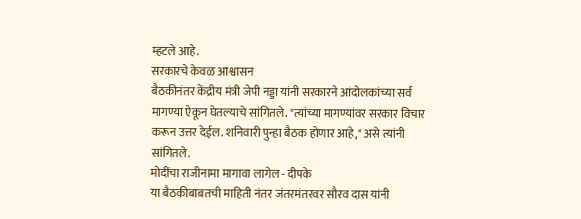म्हटले आहे.
सरकारचे केवळ आश्वासन
बैठकीनंतर केंद्रीय मंत्री जेपी नड्डा यांनी सरकारने आंदोलकांच्या सर्व मागण्या ऐकून घेतल्याचे सांगितले. "त्यांच्या मागण्यांवर सरकार विचार करून उत्तर देईल. शनिवारी पुन्हा बैठक होणार आहे," असे त्यांनी सांगितले.
मोदींचा राजीनामा मागावा लागेल - दीपके
या बैठकीबाबतची माहिती नंतर जंतरमंतरवर सौरव दास यांनी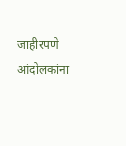जाहीरपणे आंदोलकांना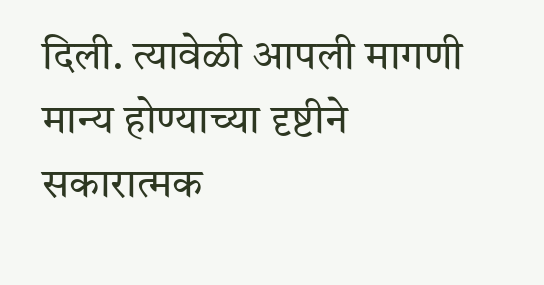दिली. त्यावेळी आपली मागणी मान्य होण्याच्या दृष्टीने सकारात्मक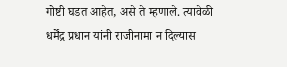गोष्टी घडत आहेत, असे ते म्हणाले. त्यावेळी धर्मेंद्र प्रधान यांनी राजीनामा न दिल्यास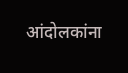आंदोलकांना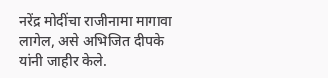नरेंद्र मोदींचा राजीनामा मागावा लागेल, असे अभिजित दीपके यांनी जाहीर केले.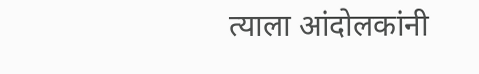त्याला आंदोलकांनी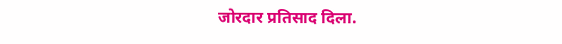जोरदार प्रतिसाद दिला.